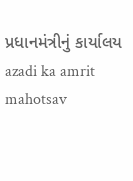પ્રધાનમંત્રીનું કાર્યાલય
azadi ka amrit mahotsav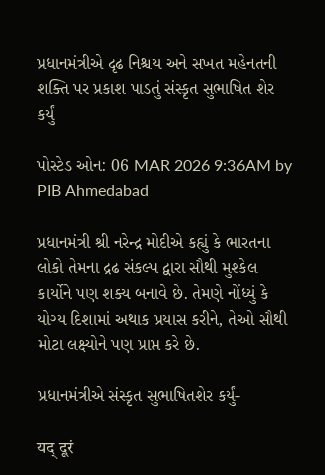પ્રધાનમંત્રીએ દૃઢ નિશ્ચય અને સખત મહેનતની શક્તિ પર પ્રકાશ પાડતું સંસ્કૃત સુભાષિત શેર કર્યું

પોસ્ટેડ ઓન: 06 MAR 2026 9:36AM by PIB Ahmedabad

પ્રધાનમંત્રી શ્રી નરેન્દ્ર મોદીએ કહ્યું કે ભારતના લોકો તેમના દ્રઢ સંકલ્પ દ્વારા સૌથી મુશ્કેલ કાર્યોને પણ શક્ય બનાવે છે. તેમણે નોંધ્યું કે યોગ્ય દિશામાં અથાક પ્રયાસ કરીને, તેઓ સૌથી મોટા લક્ષ્યોને પણ પ્રાપ્ત કરે છે.

પ્રધાનમંત્રીએ સંસ્કૃત સુભાષિતશેર કર્યું-

यद् दूरं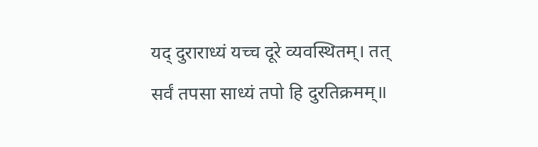यद् दुराराध्यं यच्च दूरे व्यवस्थितम्। तत् सर्वं तपसा साध्यं तपो हि दुरतिक्रमम्॥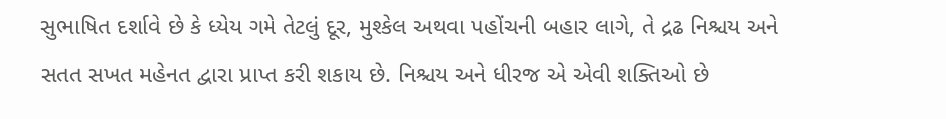સુભાષિત દર્શાવે છે કે ધ્યેય ગમે તેટલું દૂર, મુશ્કેલ અથવા પહોંચની બહાર લાગે, તે દ્રઢ નિશ્ચય અને સતત સખત મહેનત દ્વારા પ્રાપ્ત કરી શકાય છે. નિશ્ચય અને ધીરજ એ એવી શક્તિઓ છે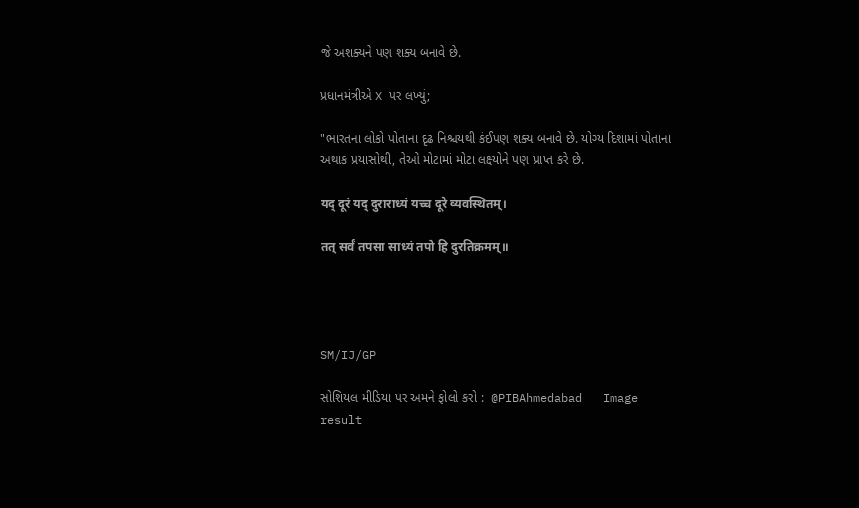જે અશક્યને પણ શક્ય બનાવે છે.

પ્રધાનમંત્રીએ X પર લખ્યું;

"ભારતના લોકો પોતાના દૃઢ નિશ્ચયથી કંઈપણ શક્ય બનાવે છે. યોગ્ય દિશામાં પોતાના અથાક પ્રયાસોથી, તેઓ મોટામાં મોટા લક્ષ્યોને પણ પ્રાપ્ત કરે છે.

यद् दूरं यद् दुराराध्यं यच्च दूरे व्यवस्थितम्।

तत् सर्वं तपसा साध्यं तपो हि दुरतिक्रमम्॥




SM/IJ/GP

સોશિયલ મીડિયા પર અમને ફોલો કરો :  @PIBAhmedabad   Image result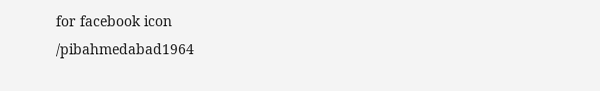for facebook icon /pibahmedabad1964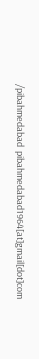/pibahmedabad  pibahmedabad1964[at]gmail[dot]com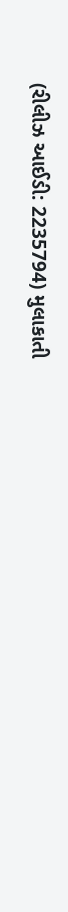(રીલીઝ આઈડી: 2235794) મુલાકાતી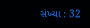સંખ્યા : 32